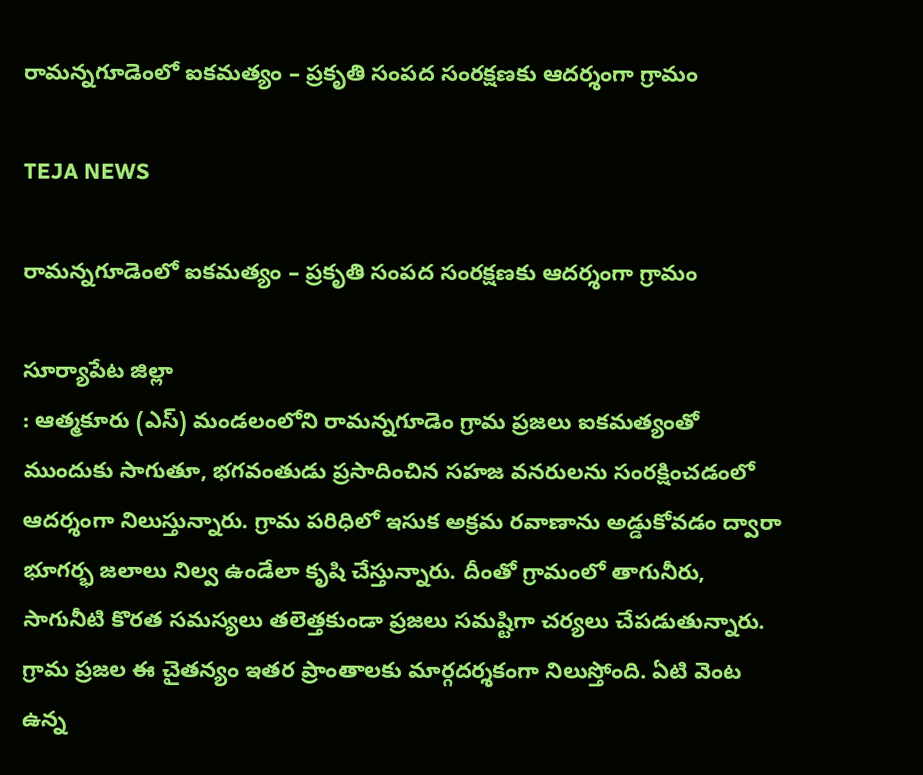రామన్నగూడెంలో ఐకమత్యం – ప్రకృతి సంపద సంరక్షణకు ఆదర్శంగా గ్రామం

TEJA NEWS

రామన్నగూడెంలో ఐకమత్యం – ప్రకృతి సంపద సంరక్షణకు ఆదర్శంగా గ్రామం

సూర్యాపేట జిల్లా
: ఆత్మకూరు (ఎస్) మండలంలోని రామన్నగూడెం గ్రామ ప్రజలు ఐకమత్యంతో ముందుకు సాగుతూ, భగవంతుడు ప్రసాదించిన సహజ వనరులను సంరక్షించడంలో ఆదర్శంగా నిలుస్తున్నారు. గ్రామ పరిధిలో ఇసుక అక్రమ రవాణాను అడ్డుకోవడం ద్వారా భూగర్భ జలాలు నిల్వ ఉండేలా కృషి చేస్తున్నారు. దీంతో గ్రామంలో తాగునీరు, సాగునీటి కొరత సమస్యలు తలెత్తకుండా ప్రజలు సమష్టిగా చర్యలు చేపడుతున్నారు. గ్రామ ప్రజల ఈ చైతన్యం ఇతర ప్రాంతాలకు మార్గదర్శకంగా నిలుస్తోంది. ఏటి వెంట ఉన్న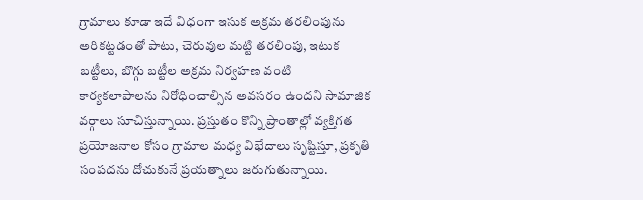గ్రామాలు కూడా ఇదే విధంగా ఇసుక అక్రమ తరలింపును అరికట్టడంతో పాటు, చెరువుల మట్టి తరలింపు, ఇటుక బట్టీలు, బొగ్గు బట్టీల అక్రమ నిర్వహణ వంటి కార్యకలాపాలను నిరోధించాల్సిన అవసరం ఉందని సామాజిక వర్గాలు సూచిస్తున్నాయి. ప్రస్తుతం కొన్ని ప్రాంతాల్లో వ్యక్తిగత ప్రయోజనాల కోసం గ్రామాల మధ్య విభేదాలు సృష్టిస్తూ, ప్రకృతి సంపదను దోచుకునే ప్రయత్నాలు జరుగుతున్నాయి.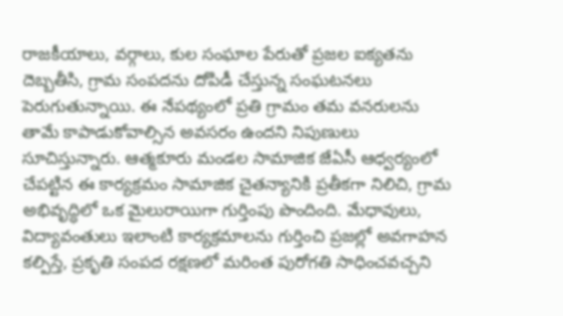రాజకీయాలు, వర్గాలు, కుల సంఘాల పేరుతో ప్రజల ఐక్యతను దెబ్బతీసి, గ్రామ సంపదను దోపిడీ చేస్తున్న సంఘటనలు పెరుగుతున్నాయి. ఈ నేపథ్యంలో ప్రతి గ్రామం తమ వనరులను తామే కాపాడుకోవాల్సిన అవసరం ఉందని నిపుణులు సూచిస్తున్నారు. ఆత్మకూరు మండల సామాజిక జేఏసీ ఆధ్వర్యంలో చేపట్టిన ఈ కార్యక్రమం సామాజిక చైతన్యానికి ప్రతీకగా నిలిచి, గ్రామ అభివృద్ధిలో ఒక మైలురాయిగా గుర్తింపు పొందింది. మేధావులు, విద్యావంతులు ఇలాంటి కార్యక్రమాలను గుర్తించి ప్రజల్లో అవగాహన కల్పిస్తే, ప్రకృతి సంపద రక్షణలో మరింత పురోగతి సాధించవచ్చని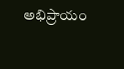అభిప్రాయం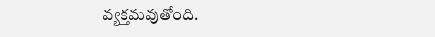వ్యక్తమవుతోంది.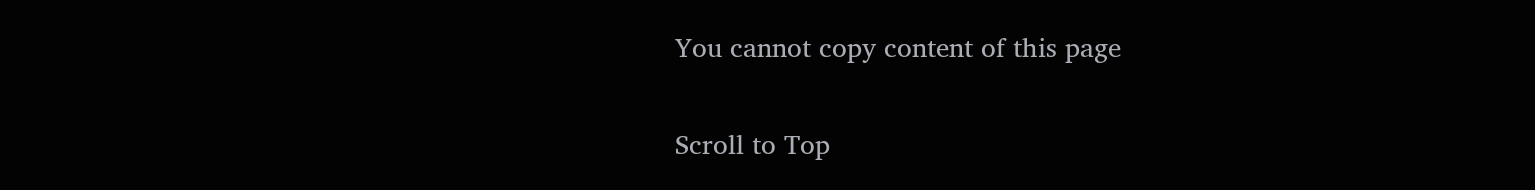You cannot copy content of this page

Scroll to Top